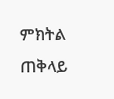ምክትል ጠቅላይ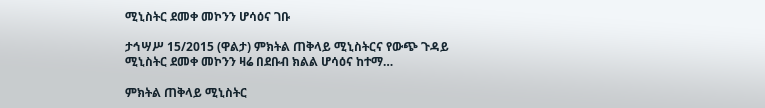ሚኒስትር ደመቀ መኮንን ሆሳዕና ገቡ

ታኅሣሥ 15/2015 (ዋልታ) ምክትል ጠቅላይ ሚኒስትርና የውጭ ጉዳይ ሚኒስትር ደመቀ መኮንን ዛሬ በደቡብ ክልል ሆሳዕና ከተማ…

ምክትል ጠቅላይ ሚኒስትር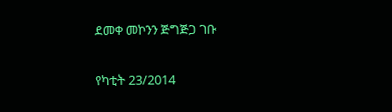ደመቀ መኮንን ጅግጅጋ ገቡ

የካቲት 23/2014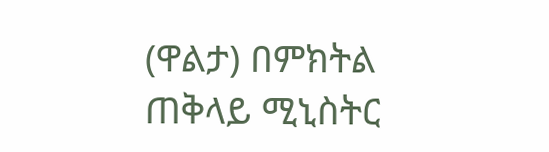(ዋልታ) በምክትል ጠቅላይ ሚኒስትር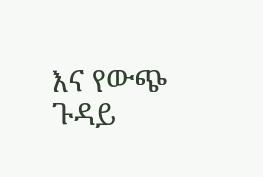እና የውጭ ጉዳይ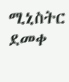ሚኒስትር ደመቀ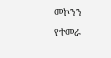መኮንን የተመራ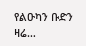የልዑካን ቡድን ዛሬ…